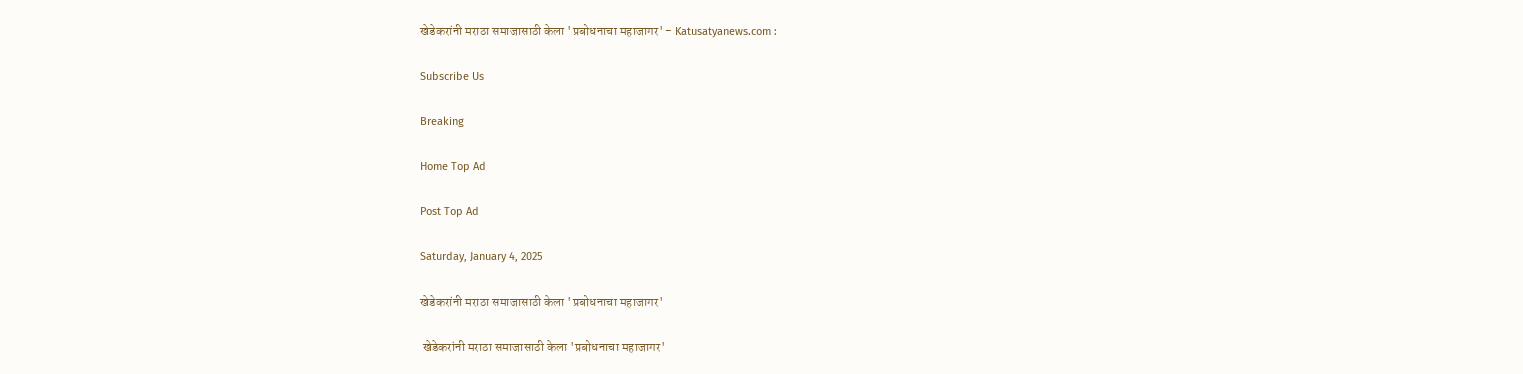खेडेकरांनी मराठा समाजासाठी केला 'प्रबोधनाचा महाजागर' - Katusatyanews.com :

Subscribe Us

Breaking

Home Top Ad

Post Top Ad

Saturday, January 4, 2025

खेडेकरांनी मराठा समाजासाठी केला 'प्रबोधनाचा महाजागर'

 खेडेकरांनी मराठा समाजासाठी केला 'प्रबोधनाचा महाजागर'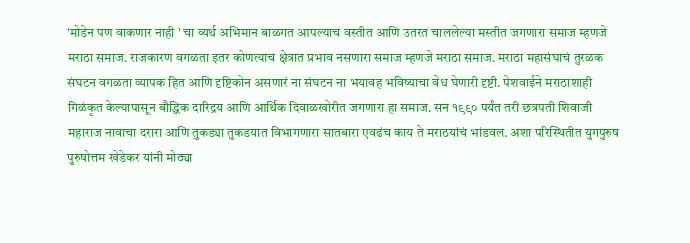'मोडेन पण वाकणार नाही ' चा व्यर्थ अभिमान बाळगत आपल्याच वस्तीत आणि उतरत चाललेल्या मस्तीत जगणारा समाज म्हणजे मराठा समाज. राजकारण वगळता इतर कोणत्याच क्षेत्रात प्रभाव नसणारा समाज म्हणजे मराठा समाज. मराठा महासंघाचं तुरळक संघटन वगळता व्यापक हित आणि दृष्टिकोन असणारं ना संघटन ना भयावह भविष्याचा वेध घेणारी दृष्टी. पेशवाईने मराठाशाही गिळंकृत केल्यापासून बौद्धिक दारिद्रय आणि आर्थिक दिवाळखोरीत जगणारा हा समाज. सन १९९० पर्यंत तरी छत्रपती शिवाजी महाराज नावाचा दरारा आणि तुकड्या तुकडयात विभागणारा सातबारा एवढंच काय ते मराठयांचं भांडवल. अशा परिस्थितीत युगपुरुष पुरुषोत्तम खेडेकर यांनी मोठ्या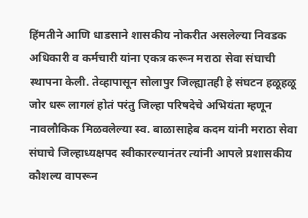हिंमतीने आणि धाडसाने शासकीय नोकरीत असलेल्या निवडक अधिकारी व कर्मचारी यांना एकत्र करून मराठा सेवा संघाची स्थापना केली. तेव्हापासून सोलापुर जिल्ह्यातही हे संघटन हळूहळू जोर धरू लागलं होतं परंतु जिल्हा परिषदेचे अभियंता म्हणून नावलौकिक मिळवलेल्या स्व. बाळासाहेब कदम यांनी मराठा सेवा संघाचे जिल्हाध्यक्षपद स्वीकारल्यानंतर त्यांनी आपले प्रशासकीय कौशल्य वापरून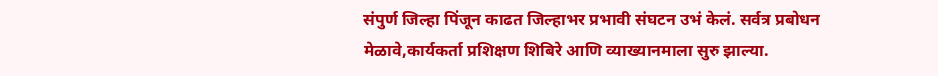संपुर्ण जिल्हा पिंजून काढत जिल्हाभर प्रभावी संघटन उभं केलं. सर्वत्र प्रबोधन मेळावे,कार्यकर्ता प्रशिक्षण शिबिरे आणि व्याख्यानमाला सुरु झाल्या.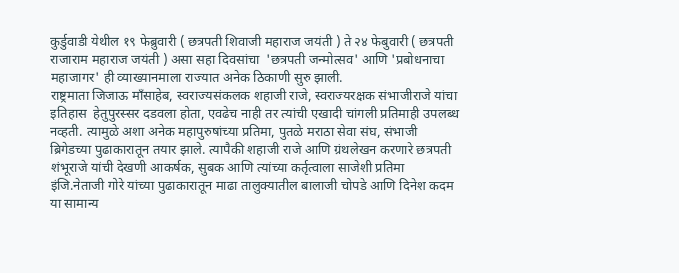कुर्डुवाडी येथील १९ फेब्रुवारी ( छत्रपती शिवाजी महाराज जयंती ) ते २४ फेबुवारी ( छत्रपती राजाराम महाराज जयंती ) असा सहा दिवसांचा  'छत्रपती जन्मोत्सव' आणि 'प्रबोधनाचा महाजागर' ही व्याख्यानमाला राज्यात अनेक ठिकाणी सुरु झाली.
राष्ट्रमाता जिजाऊ माँसाहेब, स्वराज्यसंकलक शहाजी राजे, स्वराज्यरक्षक संभाजीराजे यांचा  इतिहास  हेतुपुरस्सर दडवला होता, एवढेच नाही तर त्यांची एखादी चांगली प्रतिमाही उपलब्ध नव्हती. त्यामुळे अशा अनेक महापुरुषांच्या प्रतिमा, पुतळे मराठा सेवा संघ, संभाजी ब्रिगेडच्या पुढाकारातून तयार झाले. त्यापैकी शहाजी राजे आणि ग्रंथलेखन करणारे छत्रपती शंभूराजे यांची देखणी आकर्षक, सुबक आणि त्यांच्या कर्तृत्वाला साजेशी प्रतिमा इंजि.नेताजी गोरे यांच्या पुढाकारातून माढा तालुक्यातील बालाजी चोपडे आणि दिनेश कदम या सामान्य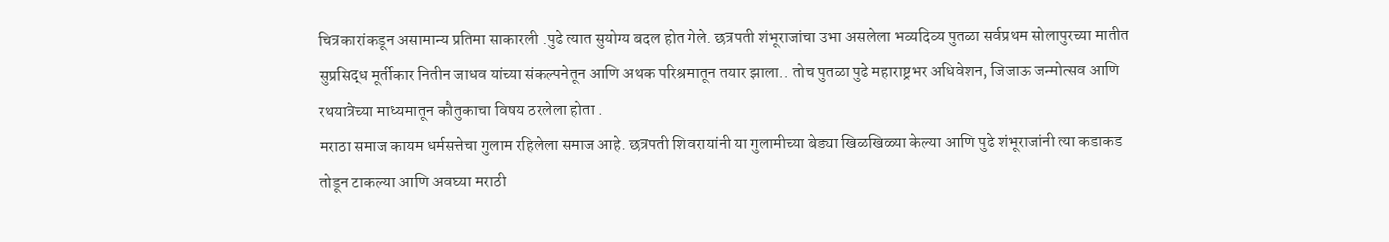चित्रकारांकडून असामान्य प्रतिमा साकारली .पुढे त्यात सुयोग्य बदल होत गेले. छत्रपती शंभूराजांचा उभा असलेला भव्यदिव्य पुतळा सर्वप्रथम सोलापुरच्या मातीत सुप्रसिद्ध मूर्तीकार नितीन जाधव यांच्या संकल्पनेतून आणि अथक परिश्रमातून तयार झाला.. तोच पुतळा पुढे महाराष्ट्रभर अधिवेशन, जिजाऊ जन्मोत्सव आणि रथयात्रेच्या माध्यमातून कौतुकाचा विषय ठरलेला होता .
मराठा समाज कायम धर्मसत्तेचा गुलाम रहिलेला समाज आहे. छत्रपती शिवरायांनी या गुलामीच्या बेड्या खिळखिळ्या केल्या आणि पुढे शंभूराजांनी त्या कडाकड तोडून टाकल्या आणि अवघ्या मराठी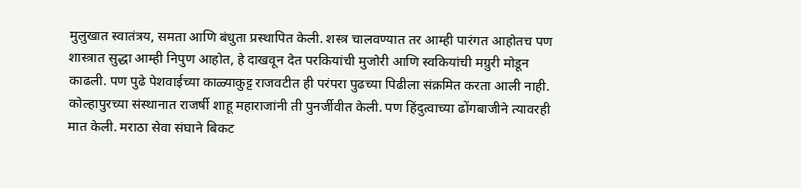मुलुखात स्वातंत्रय, समता आणि बंधुता प्रस्थापित केली. शस्त्र चालवण्यात तर आम्ही पारंगत आहोतच पण शास्त्रात सुद्धा आम्ही निपुण आहोत, हे दाखवून देत परकियांची मुजोरी आणि स्वकियांची मग्रुरी मोडून काढली. पण पुढे पेशवाईच्या काळ्याकुट्ट राजवटीत ही परंपरा पुढच्या पिढीला संक्रमित करता आली नाही. कोल्हापुरच्या संस्थानात राजर्षी शाहू महाराजांनी ती पुनर्जीवीत केली. पण हिंदुत्वाच्या ढोंगबाजीने त्यावरही मात केली. मराठा सेवा संघाने बिकट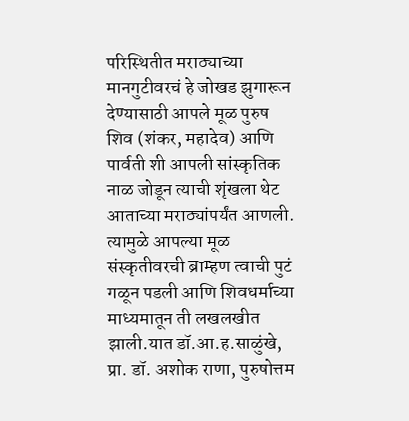परिस्थितीत मराठ्याच्या मानगुटीवरचं हे जोखड झुगारून देण्यासाठी आपले मूळ पुरुष शिव (शंकर, महादेव) आणि पार्वती शी आपली सांस्कृतिक नाळ जोडून त्याची शृंखला थेट आताच्या मराठ्यांपर्यंत आणली. त्यामुळे आपल्या मूळ संस्कृतीवरची ब्राम्हण त्वाची पुटं गळून पडली आणि शिवधर्माच्या माध्यमातून ती लखलखीत झाली.यात डॉ.आ.ह.साळुंखे, प्रा. डॉ. अशोक राणा, पुरुषोत्तम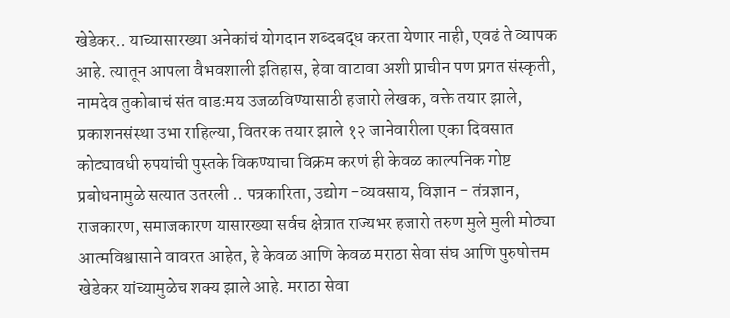खेडेकर.. याच्यासारख्या अनेकांचं योगदान शब्दबद्ध करता येणार नाही, एवढं ते व्यापक आहे. त्यातून आपला वैभवशाली इतिहास, हेवा वाटावा अशी प्राचीन पण प्रगत संस्कृती, नामदेव तुकोबाचं संत वाडःमय उजळविण्यासाठी हजारो लेखक, वक्ते तयार झाले, प्रकाशनसंस्था उभा राहिल्या, वितरक तयार झाले १२ जानेवारीला एका दिवसात कोट्यावधी रुपयांची पुस्तके विकण्याचा विक्रम करणं ही केवळ काल्पनिक गोष्ट प्रबोधनामुळे सत्यात उतरली .. पत्रकारिता, उद्योग -व्यवसाय, विज्ञान - तंत्रज्ञान, राजकारण, समाजकारण यासारख्या सर्वच क्षेत्रात राज्यभर हजारो तरुण मुले मुली मोठ्या आत्मविश्वासाने वावरत आहेत, हे केवळ आणि केवळ मराठा सेवा संघ आणि पुरुषोत्तम खेडेकर यांच्यामुळेच शक्य झाले आहे. मराठा सेवा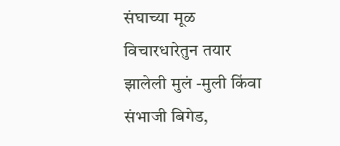संघाच्या मूळ विचारधारेतुन तयार झालेली मुलं -मुली किंवा संभाजी बिगेड,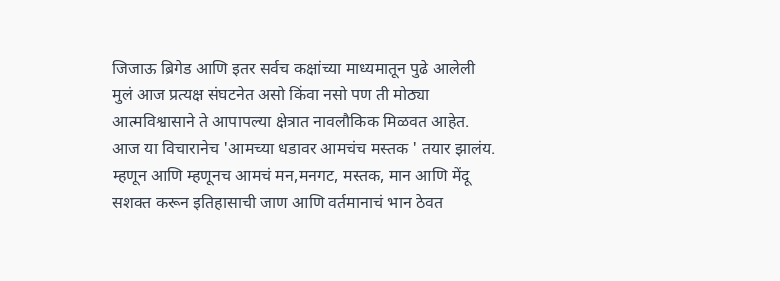जिजाऊ ब्रिगेड आणि इतर सर्वच कक्षांच्या माध्यमातून पुढे आलेली मुलं आज प्रत्यक्ष संघटनेत असो किंवा नसो पण ती मोठ्या आत्मविश्वासाने ते आपापल्या क्षेत्रात नावलौकिक मिळवत आहेत. आज या विचारानेच 'आमच्या धडावर आमचंच मस्तक ' तयार झालंय. म्हणून आणि म्हणूनच आमचं मन,मनगट, मस्तक, मान आणि मेंदू सशक्त करून इतिहासाची जाण आणि वर्तमानाचं भान ठेवत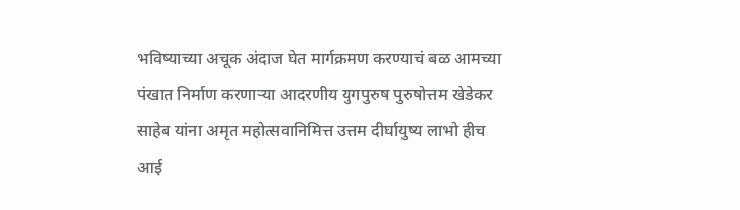भविष्याच्या अचूक अंदाज घेत मार्गक्रमण करण्याचं बळ आमच्या पंखात निर्माण करणाऱ्या आदरणीय युगपुरुष पुरुषोत्तम खेडेकर साहेब यांना अमृत महोत्सवानिमित्त उत्तम दीर्घायुष्य लाभो हीच आई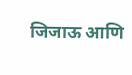जिजाऊ आणि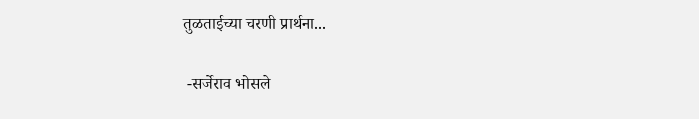तुळताईच्या चरणी प्रार्थना...

 -सर्जेराव भोसले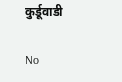कुर्डूवाडी

No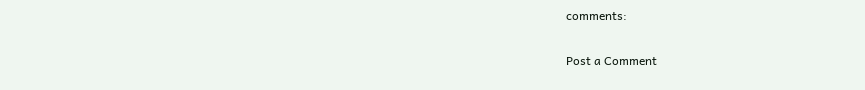comments:

Post a Comment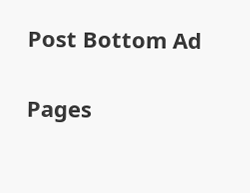Post Bottom Ad

Pages